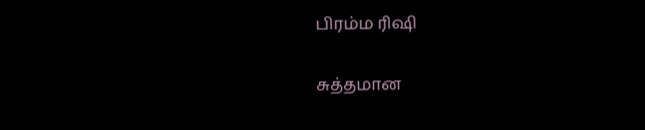பிரம்ம ரிஷி

சுத்தமான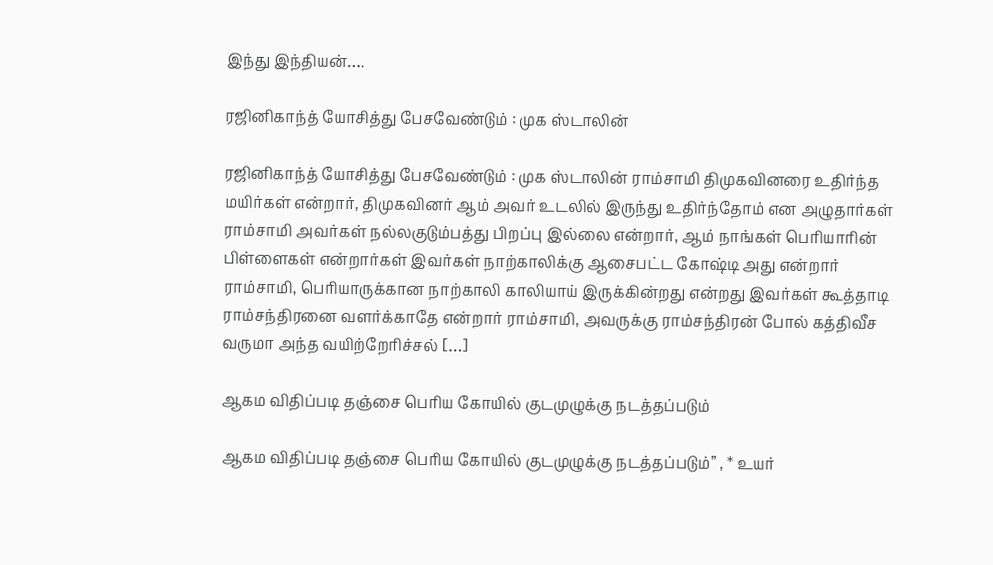இந்து இந்தியன்….

ரஜினிகாந்த் யோசித்து பேசவேண்டும் : முக ஸ்டாலின்

ரஜினிகாந்த் யோசித்து பேசவேண்டும் : முக ஸ்டாலின் ராம்சாமி திமுகவினரை உதிர்ந்த மயிர்கள் என்றார், திமுகவினர் ஆம் அவர் உடலில் இருந்து உதிர்ந்தோம் என அழுதார்கள் ராம்சாமி அவர்கள் நல்லகுடும்பத்து பிறப்பு இல்லை என்றார், ஆம் நாங்கள் பெரியாரின் பிள்ளைகள் என்றார்கள் இவர்கள் நாற்காலிக்கு ஆசைபட்ட கோஷ்டி அது என்றார் ராம்சாமி, பெரியாருக்கான நாற்காலி காலியாய் இருக்கின்றது என்றது இவர்கள் கூத்தாடி ராம்சந்திரனை வளர்க்காதே என்றார் ராம்சாமி, அவருக்கு ராம்சந்திரன் போல் கத்திவீச வருமா அந்த வயிற்றேரிச்சல் […]

ஆகம விதிப்படி தஞ்சை பெரிய கோயில் குடமுழுக்கு நடத்தப்படும்

ஆகம விதிப்படி தஞ்சை பெரிய கோயில் குடமுழுக்கு நடத்தப்படும்” , * உயர்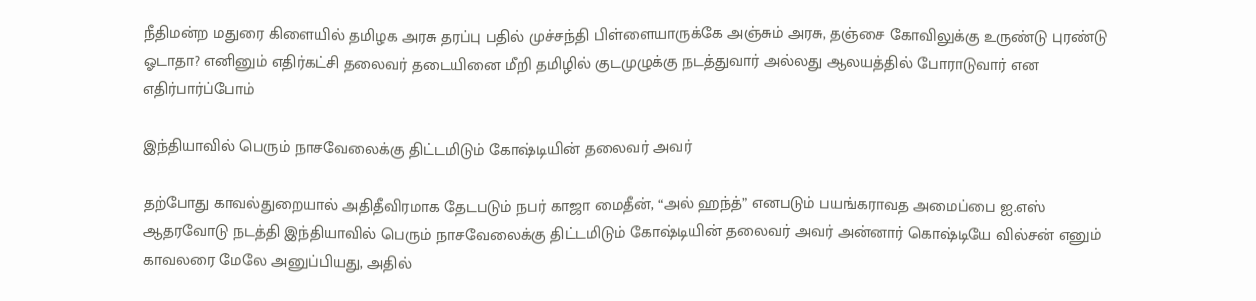நீதிமன்ற மதுரை கிளையில் தமிழக அரசு தரப்பு பதில் முச்சந்தி பிள்ளையாருக்கே அஞ்சும் அரசு, தஞ்சை கோவிலுக்கு உருண்டு புரண்டு ஓடாதா? எனினும் எதிர்கட்சி தலைவர் தடையினை மீறி தமிழில் குடமுழுக்கு நடத்துவார் அல்லது ஆலயத்தில் போராடுவார் என எதிர்பார்ப்போம்

இந்தியாவில் பெரும் நாசவேலைக்கு திட்டமிடும் கோஷ்டியின் தலைவர் அவர்

தற்போது காவல்துறையால் அதிதீவிரமாக தேடபடும் நபர் காஜா மைதீன், “அல் ஹந்த்” எனபடும் பயங்கராவத அமைப்பை ஐ.எஸ் ஆதரவோடு நடத்தி இந்தியாவில் பெரும் நாசவேலைக்கு திட்டமிடும் கோஷ்டியின் தலைவர் அவர் அன்னார் கொஷ்டியே வில்சன் எனும் காவலரை மேலே அனுப்பியது, அதில்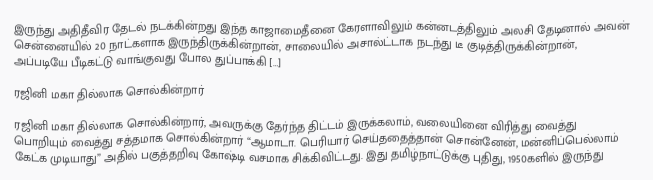இருந்து அதிதீவிர தேடல் நடக்கின்றது இந்த காஜாமைதீனை கேரளாவிலும் கன்னடத்திலும் அலசி தேடினால் அவன் சென்னையில் 20 நாட்களாக இருந்திருக்கின்றான், சாலையில் அசால்ட்டாக நடந்து டீ குடித்திருக்கின்றான், அப்படியே பீடிகட்டு வாங்குவது போல துப்பாக்கி […]

ரஜினி மகா தில்லாக சொல்கின்றார்

ரஜினி மகா தில்லாக சொல்கின்றார், அவருக்கு தேர்ந்த திட்டம் இருக்கலாம், வலையினை விரித்து வைத்து பொறியும் வைத்து சத்தமாக சொல்கின்றார் “ஆமாடா. பெரியார் செய்ததைத்தான் சொன்னேன், மன்னிப்பெல்லாம் கேட்க முடியாது” அதில் பகுத்தறிவு கோஷ்டி வசமாக சிக்கிவிட்டது. இது தமிழ்நாட்டுக்கு புதிது, 1950களில் இருந்து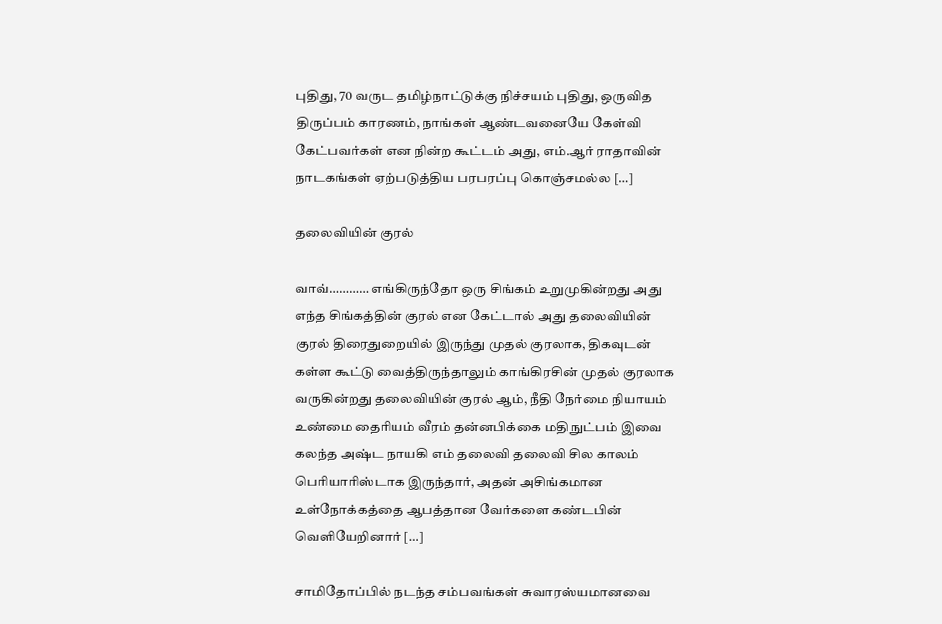புதிது, 70 வருட தமிழ்நாட்டுக்கு நிச்சயம் புதிது, ஒருவித திருப்பம் காரணம், நாங்கள் ஆண்டவனையே கேள்வி கேட்பவர்கள் என நின்ற கூட்டம் அது, எம்.ஆர் ராதாவின் நாடகங்கள் ஏற்படுத்திய பரபரப்பு கொஞ்சமல்ல‌ […]

தலைவியின் குரல்

வாவ்………… எங்கிருந்தோ ஒரு சிங்கம் உறுமுகின்றது அது எந்த சிங்கத்தின் குரல் என கேட்டால் அது தலைவியின் குரல் திரைதுறையில் இருந்து முதல் குரலாக, திகவுடன் கள்ள கூட்டு வைத்திருந்தாலும் காங்கிரசின் முதல் குரலாக வருகின்றது தலைவியின் குரல் ஆம், நீதி நேர்மை நியாயம் உண்மை தைரியம் வீரம் தன்னபிக்கை மதிநுட்பம் இவை கலந்த அஷ்ட நாயகி எம் தலைவி தலைவி சில காலம் பெரியாரிஸ்டாக இருந்தார், அதன் அசிங்கமான உள்நோக்கத்தை ஆபத்தான வேர்களை கண்டபின் வெளியேறினார் […]

சாமிதோப்பில் நடந்த சம்பவங்கள் சுவாரஸ்யமானவை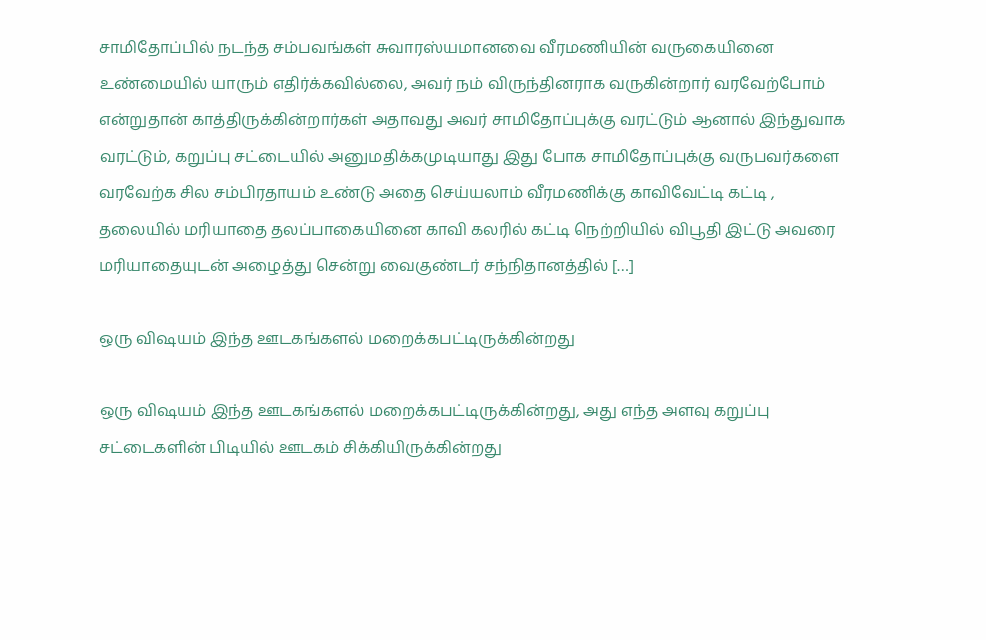சாமிதோப்பில் நடந்த சம்பவங்கள் சுவாரஸ்யமானவை வீரமணியின் வருகையினை உண்மையில் யாரும் எதிர்க்கவில்லை, அவர் நம் விருந்தினராக வருகின்றார் வரவேற்போம் என்றுதான் காத்திருக்கின்றார்கள் அதாவது அவர் சாமிதோப்புக்கு வரட்டும் ஆனால் இந்துவாக வரட்டும், கறுப்பு சட்டையில் அனுமதிக்கமுடியாது இது போக சாமிதோப்புக்கு வருபவர்களை வரவேற்க சில சம்பிரதாயம் உண்டு அதை செய்யலாம் வீரமணிக்கு காவிவேட்டி கட்டி , தலையில் மரியாதை தலப்பாகையினை காவி கலரில் கட்டி நெற்றியில் விபூதி இட்டு அவரை மரியாதையுடன் அழைத்து சென்று வைகுண்டர் சந்நிதானத்தில் […]

ஒரு விஷயம் இந்த ஊடகங்களல் மறைக்கபட்டிருக்கின்றது

ஒரு விஷயம் இந்த ஊடகங்களல் மறைக்கபட்டிருக்கின்றது, அது எந்த அளவு கறுப்பு சட்டைகளின் பிடியில் ஊடகம் சிக்கியிருக்கின்றது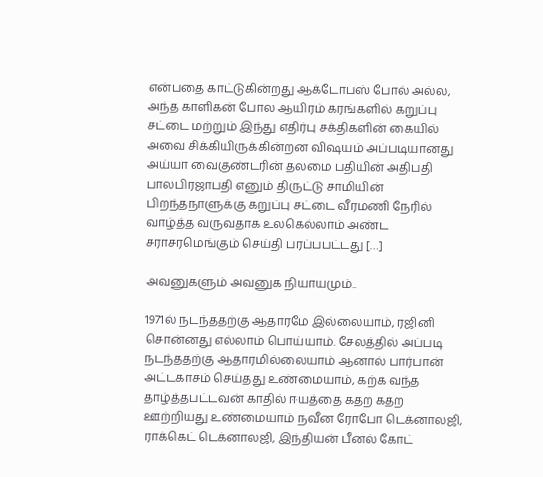என்பதை காட்டுகின்றது ஆக்டோபஸ் போல் அல்ல, அந்த காளிகன் போல ஆயிரம் கரங்களில் கறுப்பு சட்டை மற்றும் இந்து எதிர்பு சக்திகளின் கையில் அவை சிக்கியிருக்கின்றன‌ விஷயம் அப்படியானது அய்யா வைகுண்டரின் தலமை பதியின் அதிபதி பாலபிரஜாபதி எனும் திருட்டு சாமியின் பிறந்தநாளுக்கு கறுப்பு சட்டை வீரமணி நேரில் வாழ்த்த வருவதாக உலகெல்லாம் அண்ட சராசரமெங்கும் செய்தி பரப்பபட்டது […]

அவனுகளும் அவனுக நியாயமும்..

1971ல் நடந்ததற்கு ஆதாரமே இல்லையாம், ரஜினி சொன்னது எல்லாம் பொய்யாம். சேலத்தில் அப்படி நடந்ததற்கு ஆதாரமில்லையாம் ஆனால் பார்பான் அட்டகாசம் செய்தது உண்மையாம், கற்க வந்த தாழ்த்தபட்டவன் காதில் ஈயத்தை கதற கதற ஊற்றியது உண்மையாம் நவீன ரோபோ டெக்னாலஜி, ராக்கெட் டெக்னாலஜி, இந்தியன் பீனல் கோட்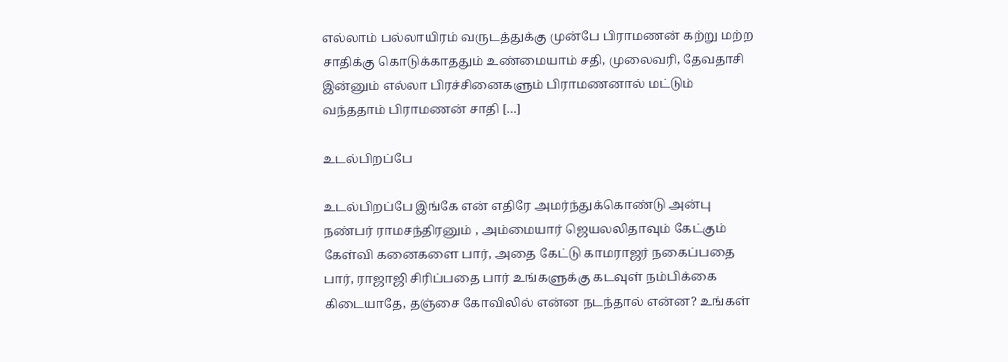எல்லாம் பல்லாயிரம் வருடத்துக்கு முன்பே பிராமணன் கற்று மற்ற சாதிக்கு கொடுக்காததும் உண்மையாம் சதி, முலைவரி, தேவதாசி இன்னும் எல்லா பிரச்சினைகளும் பிராமணனால் மட்டும் வந்ததாம் பிராமணன் சாதி […]

உடல்பிறப்பே

உடல்பிறப்பே இங்கே என் எதிரே அமர்ந்துக்கொண்டு அன்பு நண்பர் ராமசந்திரனும் , அம்மையார் ஜெயலலிதாவும் கேட்கும் கேள்வி கனைகளை பார், அதை கேட்டு காமராஜர் நகைப்பதை பார், ராஜாஜி சிரிப்பதை பார் உங்களுக்கு கடவுள் நம்பிக்கை கிடையாதே, தஞ்சை கோவிலில் என்ன நடந்தால் என்ன? உங்கள்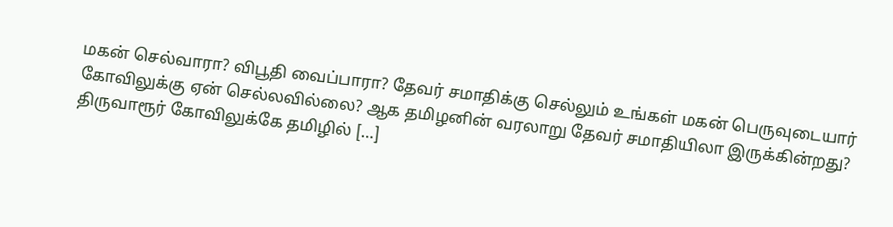மகன் செல்வாரா? விபூதி வைப்பாரா? தேவர் சமாதிக்கு செல்லும் உங்கள் மகன் பெருவுடையார் கோவிலுக்கு ஏன் செல்லவில்லை? ஆக தமிழனின் வரலாறு தேவர் சமாதியிலா இருக்கின்றது? திருவாரூர் கோவிலுக்கே தமிழில் […]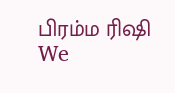பிரம்ம ரிஷி We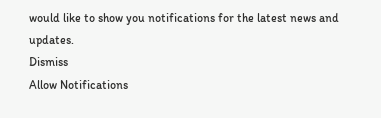would like to show you notifications for the latest news and updates.
Dismiss
Allow Notifications